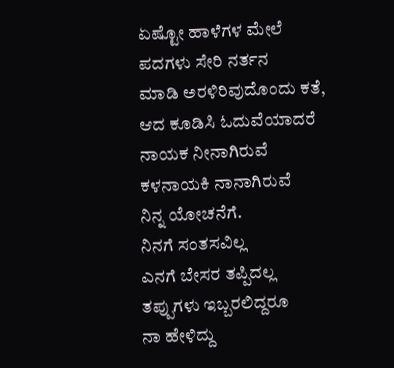ಏಷ್ಟೋ ಹಾಳೆಗಳ ಮೇಲೆ
ಪದಗಳು ಸೇರಿ ನರ್ತನ
ಮಾಡಿ ಅರಳಿರಿವುದೊಂದು ಕತೆ,
ಆದ ಕೂಡಿಸಿ ಓದುವೆಯಾದರೆ
ನಾಯಕ ನೀನಾಗಿರುವೆ
ಕಳನಾಯಕಿ ನಾನಾಗಿರುವೆ
ನಿನ್ನ ಯೋಚನೆಗೆ.
ನಿನಗೆ ಸಂತಸವಿಲ್ಲ
ಎನಗೆ ಬೇಸರ ತಪ್ಪಿದಲ್ಲ
ತಪ್ಪುಗಳು ಇಬ್ಬರಲಿದ್ದರೂ
ನಾ ಹೇಳಿದ್ದು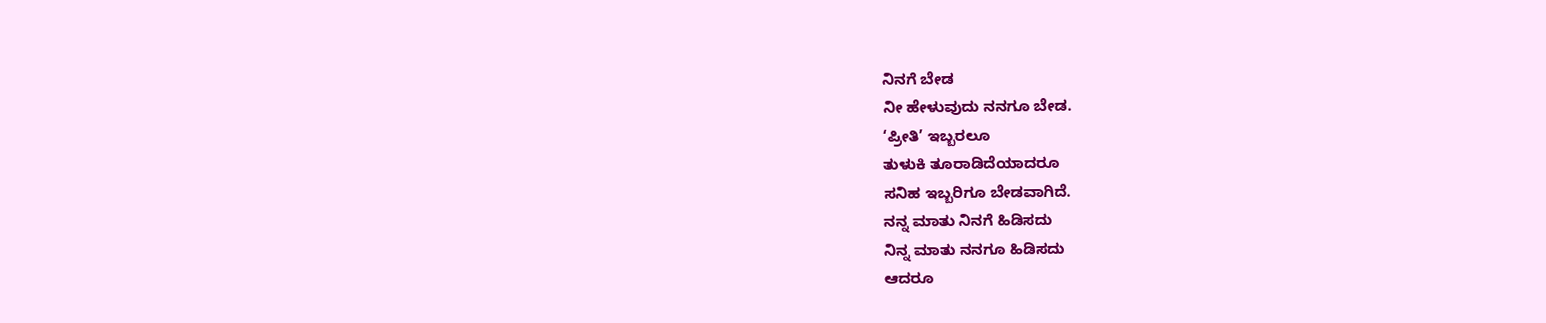ನಿನಗೆ ಬೇಡ
ನೀ ಹೇಳುವುದು ನನಗೂ ಬೇಡ.
‘ಪ್ರೀತಿ’ ಇಬ್ಬರಲೂ
ತುಳುಕಿ ತೂರಾಡಿದೆಯಾದರೂ
ಸನಿಹ ಇಬ್ಬರಿಗೂ ಬೇಡವಾಗಿದೆ.
ನನ್ನ ಮಾತು ನಿನಗೆ ಹಿಡಿಸದು
ನಿನ್ನ ಮಾತು ನನಗೂ ಹಿಡಿಸದು
ಆದರೂ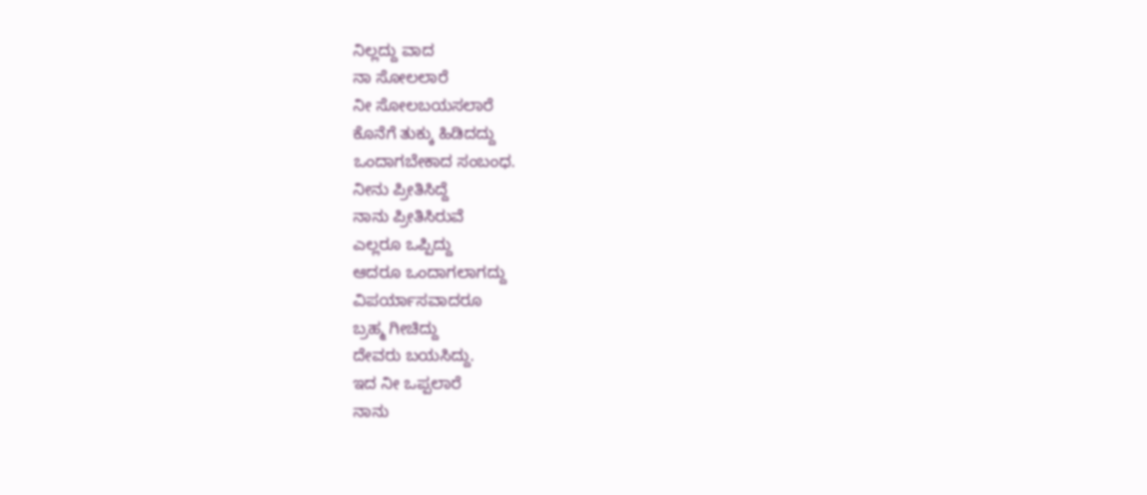ನಿಲ್ಲದ್ದು ವಾದ
ನಾ ಸೋಲಲಾರೆ
ನೀ ಸೋಲಬಯಸಲಾರೆ
ಕೊನೆಗೆ ತುಕ್ಕು ಹಿಡಿದದ್ದು
ಒಂದಾಗಬೇಕಾದ ಸಂಬಂಧ.
ನೀನು ಪ್ರೀತಿಸಿದ್ದೆ
ನಾನು ಪ್ರೀತಿಸಿರುವೆ
ಎಲ್ಲರೂ ಒಪ್ಪಿದ್ದು
ಆದರೂ ಒಂದಾಗಲಾಗದ್ದು
ವಿಪರ್ಯಾಸವಾದರೂ
ಬ್ರಹ್ಮ ಗೀಚಿದ್ದು
ದೇವರು ಬಯಸಿದ್ದು.
ಇದ ನೀ ಒಪ್ಪಲಾರೆ
ನಾನು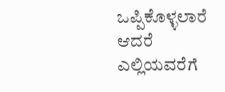ಒಪ್ಪಿಕೊಳ್ಳಲಾರೆ
ಆದರೆ ಎಲ್ಲಿಯವರೆಗೆ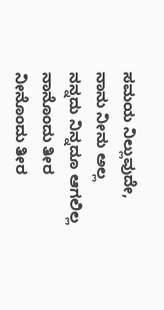ಸಮಯ ನಿಲ್ಲುವುದೇ,
ನಾನು ನೀನು ಅಲ್ಲ
ನನ್ನದು ನಿನ್ನದೂ ಆಗಲಿಲ್ಲ
ನಾನೊಂದು ತೀರ
ನೀನೊಂದು ತೀರ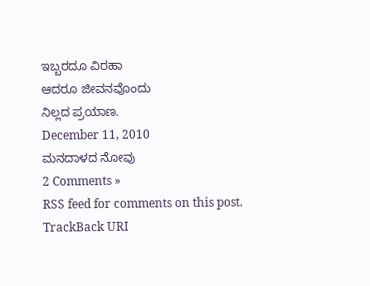ಇಬ್ಬರದೂ ವಿರಹಾ
ಆದರೂ ಜೀವನವೊಂದು
ನಿಲ್ಲದ ಪ್ರಯಾಣ.
December 11, 2010
ಮನದಾಳದ ನೋವು
2 Comments »
RSS feed for comments on this post. TrackBack URI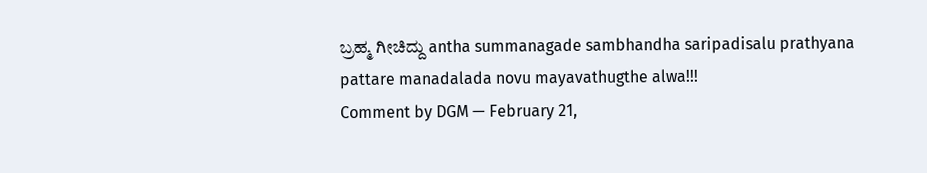ಬ್ರಹ್ಮ ಗೀಚಿದ್ದು antha summanagade sambhandha saripadisalu prathyana pattare manadalada novu mayavathugthe alwa!!!
Comment by DGM — February 21,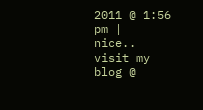2011 @ 1:56 pm |
nice..
visit my blog @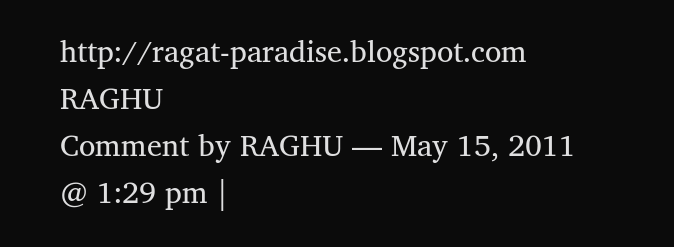http://ragat-paradise.blogspot.com
RAGHU
Comment by RAGHU — May 15, 2011 @ 1:29 pm |